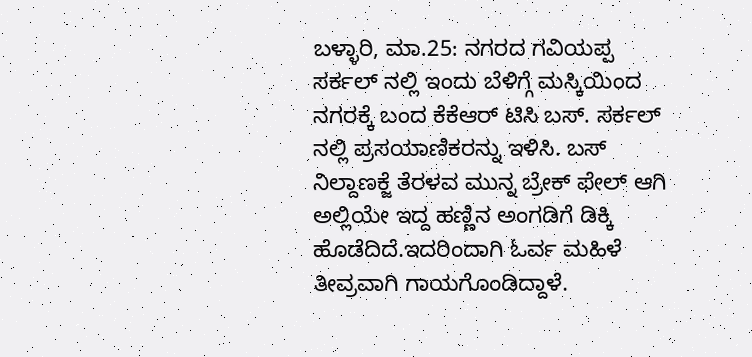ಬಳ್ಳಾರಿ, ಮಾ.25: ನಗರದ ಗವಿಯಪ್ಪ ಸರ್ಕಲ್ ನಲ್ಲಿ ಇಂದು ಬೆಳಿಗ್ಗೆ ಮಸ್ಕಿಯಿಂದ ನಗರಕ್ಕೆ ಬಂದ ಕೆಕೆಆರ್ ಟಿಸಿ ಬಸ್. ಸರ್ಕಲ್ ನಲ್ಲಿ ಪ್ರಸಯಾಣಿಕರನ್ನು ಇಳಿಸಿ. ಬಸ್ ನಿಲ್ದಾಣಕ್ಜೆ ತೆರಳವ ಮುನ್ನ ಬ್ರೇಕ್ ಫೇಲ್ ಆಗಿ ಅಲ್ಲಿಯೇ ಇದ್ದ ಹಣ್ಣಿನ ಅಂಗಡಿಗೆ ಡಿಕ್ಕಿ ಹೊಡೆದಿದೆ.ಇದರಿಂದಾಗಿ ಓರ್ವ ಮಹಿಳೆ ತೀವ್ರವಾಗಿ ಗಾಯಗೊಂಡಿದ್ದಾಳೆ.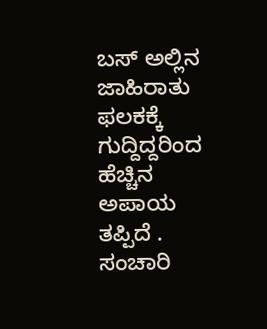ಬಸ್ ಅಲ್ಲಿನ ಜಾಹಿರಾತು ಫಲಕಕ್ಕೆ ಗುದ್ದಿದ್ದರಿಂದ ಹೆಚ್ಚಿನ ಅಪಾಯ ತಪ್ಪಿದೆ . ಸಂಚಾರಿ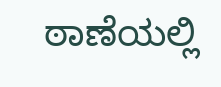ಠಾಣೆಯಲ್ಲಿ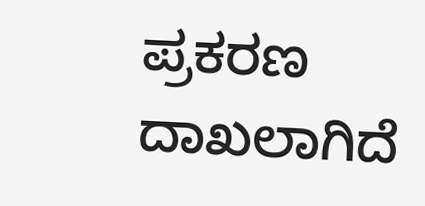ಪ್ರಕರಣ ದಾಖಲಾಗಿದೆ